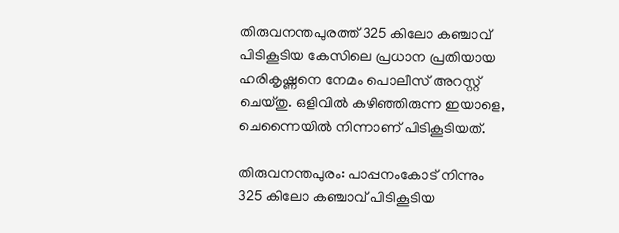തിരുവനന്തപുരത്ത് 325 കിലോ കഞ്ചാവ് പിടികൂടിയ കേസിലെ പ്രധാന പ്രതിയായ ഹരികൃഷ്ണനെ നേമം പൊലീസ് അറസ്റ്റ് ചെയ്തു. ഒളിവിൽ കഴിഞ്ഞിരുന്ന ഇയാളെ, ചെന്നൈയിൽ നിന്നാണ് പിടികൂടിയത്.

തിരുവനന്തപുരം: പാപ്പനംകോട് നിന്നും 325 കിലോ കഞ്ചാവ് പിടികൂടിയ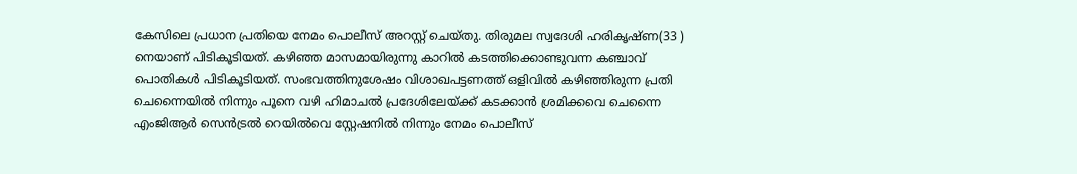കേസിലെ പ്രധാന പ്രതിയെ നേമം പൊലീസ് അറസ്റ്റ് ചെയ്തു. തിരുമല സ്വദേശി ഹരികൃഷ്ണ(33 ) നെയാണ് പിടികൂടിയത്. കഴിഞ്ഞ മാസമായിരുന്നു കാറിൽ കടത്തിക്കൊണ്ടുവന്ന കഞ്ചാവ് പൊതികൾ പിടികൂടിയത്. സംഭവത്തിനുശേഷം വിശാഖപട്ടണത്ത് ഒളിവിൽ കഴിഞ്ഞിരുന്ന പ്രതി ചെന്നൈയിൽ നിന്നും പൂനെ വഴി ഹിമാചൽ പ്രദേശിലേയ്ക്ക് കടക്കാൻ ശ്രമിക്കവെ ചെന്നൈ എംജിആർ സെൻട്രൽ റെയിൽവെ സ്റ്റേഷനിൽ നിന്നും നേമം പൊലീസ്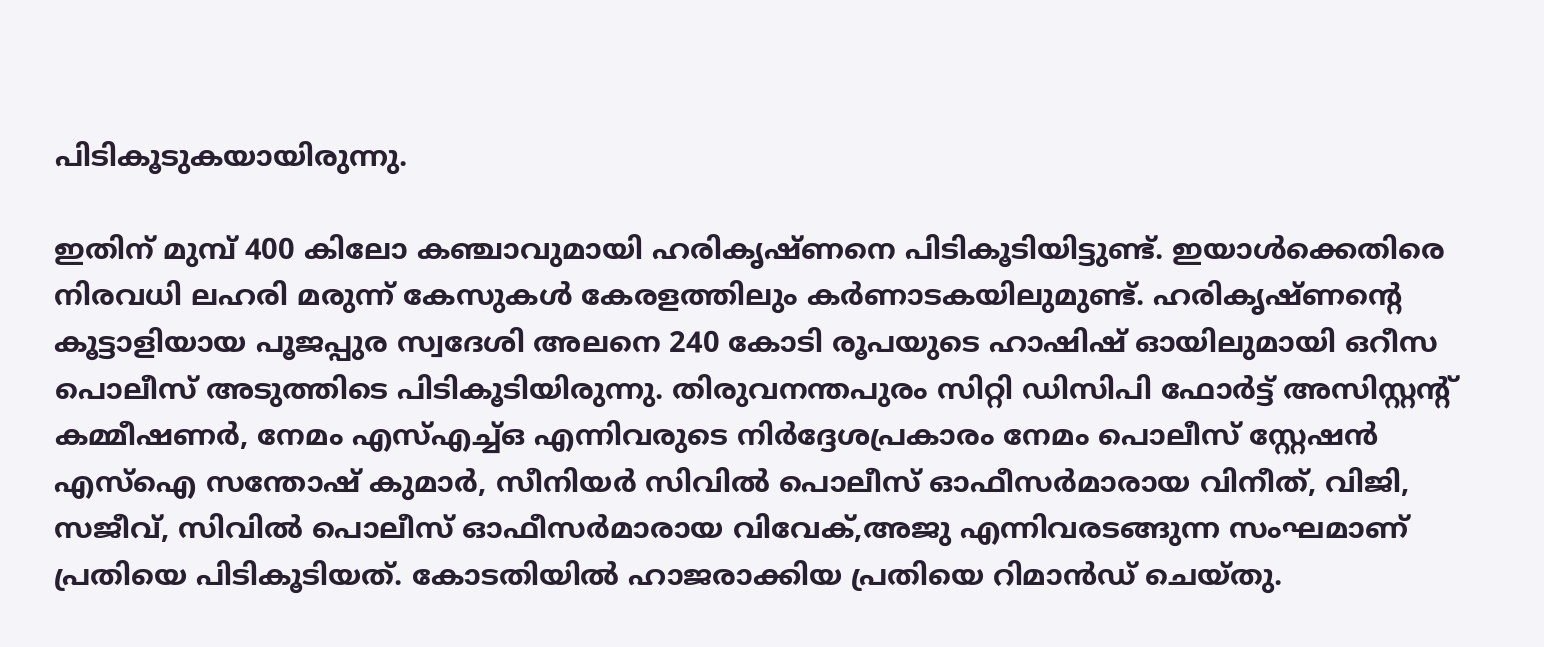പിടികൂടുകയായിരുന്നു.

ഇതിന് മുമ്പ് 400 കിലോ കഞ്ചാവുമായി ഹരികൃഷ്ണനെ പിടികൂടിയിട്ടുണ്ട്. ഇയാൾക്കെതിരെ നിരവധി ലഹരി മരുന്ന് കേസുകൾ കേരളത്തിലും കർണാടകയിലുമുണ്ട്. ഹരികൃഷ്ണന്‍റെ കൂട്ടാളിയായ പൂജപ്പുര സ്വദേശി അലനെ 240 കോടി രൂപയുടെ ഹാഷിഷ് ഓയിലുമായി ഒറീസ പൊലീസ് അടുത്തിടെ പിടികൂടിയിരുന്നു. തിരുവനന്തപുരം സിറ്റി ഡിസിപി ഫോർട്ട് അസിസ്റ്റന്‍റ് കമ്മീഷണർ, നേമം എസ്എച്ച്ഒ എന്നിവരുടെ നിർദ്ദേശപ്രകാരം നേമം പൊലീസ് സ്റ്റേഷൻ എസ്ഐ സന്തോഷ് കുമാർ, സീനിയർ സിവിൽ പൊലീസ് ഓഫീസർമാരായ വിനീത്, വിജി, സജീവ്, സിവിൽ പൊലീസ് ഓഫീസർമാരായ വിവേക്,അജു എന്നിവരടങ്ങുന്ന സംഘമാണ് പ്രതിയെ പിടികൂടിയത്. കോടതിയിൽ ഹാജരാക്കിയ പ്രതിയെ റിമാൻഡ് ചെയ്തു.